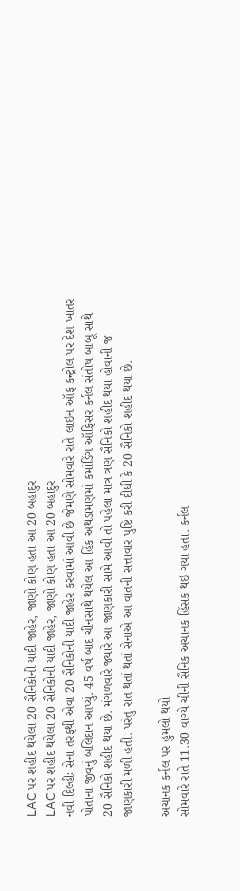LAC પર શહીદ થયેલા 20 સૈનિકોની યાદી જાહેર, જાણો કોણ હતા આ 20 બહાદુર
LAC પર શહીદ થયેલા 20 સૈનિકોની યાદી જાહેર, જાણો કોણ હતા આ 20 બહાદુર
નવી દિલ્હીઃ સેના તરફથી એવા 20 સૈનિકોની યાદી જાહેર કરવામાં આવી છે જેમણે સોમવારે રાતે લાઇન ઑફ કન્ટ્રોલ પર દેશ ખાતર પોતાના જીવનું બલિદાન આપ્યું. 45 વર્ષ બાદ ચીનસાથે થયેલ આ હિંક અથડામણમાં કમાંડિંગ ઑફિસર કર્નલ સંતોષ બાબૂ સાથે 20 સૈનિકો શહીદ થયા છે. મંગળવારે જ્યારે આ જાણકારી સામે આવી તો પહેલા માત્ર ત્રણ સૈનિકો શહીદ થયા હોવાની જ જાણકારી મળી હતી. પરંતુ રાત થતાં થતાં સેનાએ આ વાતની સત્તાવાર પુષ્ટિ કરી દીધી કે 20 સૈનિકો શહીદ થયા છે.

અચાનક કર્નલ પર હુમલો થયો
સોમવારે રાતે 11.30 વાગ્યે ચીની સૈનિક અચાનક હિંસક થઇ ગયા હતા. કર્નલ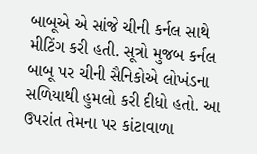બાબૂએ એ સાંજે ચીની કર્નલ સાથે મીટિંગ કરી હતી. સૂત્રો મુજબ કર્નલ બાબૂ પર ચીની સૈનિકોએ લોખંડના સળિયાથી હુમલો કરી દીધો હતો. આ ઉપરાંત તેમના પર કાંટાવાળા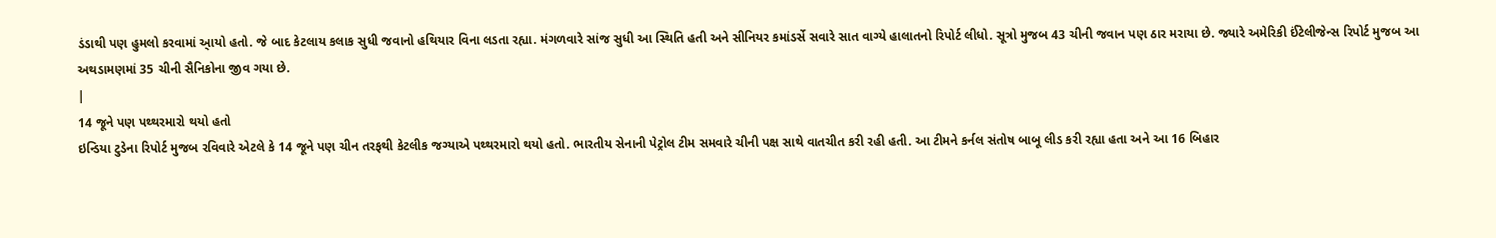ડંડાથી પણ હુમલો કરવામાં આ્યો હતો. જે બાદ કેટલાય કલાક સુધી જવાનો હથિયાર વિના લડતા રહ્યા. મંગળવારે સાંજ સુધી આ સ્થિતિ હતી અને સીનિયર કમાંડર્સે સવારે સાત વાગ્યે હાલાતનો રિપોર્ટ લીધો. સૂત્રો મુજબ 43 ચીની જવાન પણ ઠાર મરાયા છે. જ્યારે અમેરિકી ઈંટેલીજેન્સ રિપોર્ટ મુજબ આ અથડામણમાં 35 ચીની સૈનિકોના જીવ ગયા છે.
|
14 જૂને પણ પથ્થરમારો થયો હતો
ઇન્ડિયા ટુડેના રિપોર્ટ મુજબ રવિવારે એટલે કે 14 જૂને પણ ચીન તરફથી કેટલીક જગ્યાએ પથ્થરમારો થયો હતો. ભારતીય સેનાની પેટ્રોલ ટીમ સમવારે ચીની પક્ષ સાથે વાતચીત કરી રહી હતી. આ ટીમને કર્નલ સંતોષ બાબૂ લીડ કરી રહ્યા હતા અને આ 16 બિહાર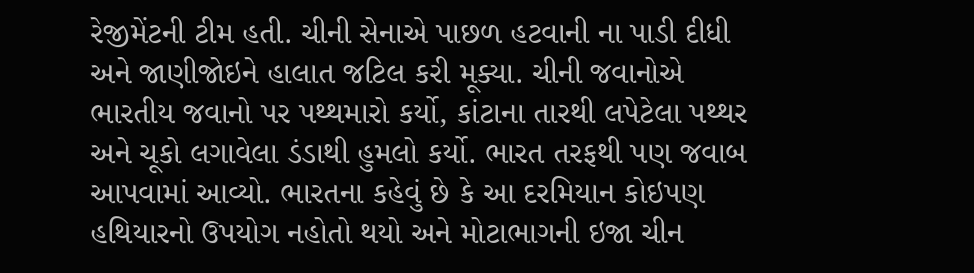રેજીમેંટની ટીમ હતી. ચીની સેનાએ પાછળ હટવાની ના પાડી દીધી અને જાણીજોઇને હાલાત જટિલ કરી મૂક્યા. ચીની જવાનોએ ભારતીય જવાનો પર પથ્થમારો કર્યો, કાંટાના તારથી લપેટેલા પથ્થર અને ચૂકો લગાવેલા ડંડાથી હુમલો કર્યો. ભારત તરફથી પણ જવાબ આપવામાં આવ્યો. ભારતના કહેવું છે કે આ દરમિયાન કોઇપણ હથિયારનો ઉપયોગ નહોતો થયો અને મોટાભાગની ઇજા ચીન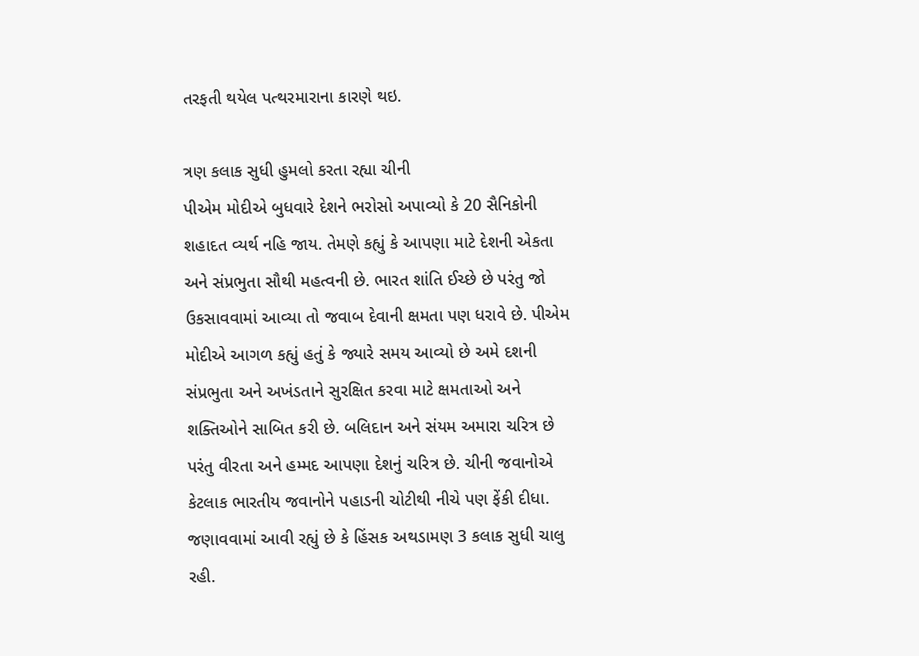તરફતી થયેલ પત્થરમારાના કારણે થઇ.

ત્રણ કલાક સુધી હુમલો કરતા રહ્યા ચીની
પીએમ મોદીએ બુધવારે દેશને ભરોસો અપાવ્યો કે 20 સૈનિકોની શહાદત વ્યર્થ નહિ જાય. તેમણે કહ્યું કે આપણા માટે દેશની એકતા અને સંપ્રભુતા સૌથી મહત્વની છે. ભારત શાંતિ ઈચ્છે છે પરંતુ જો ઉકસાવવામાં આવ્યા તો જવાબ દેવાની ક્ષમતા પણ ધરાવે છે. પીએમ મોદીએ આગળ કહ્યું હતું કે જ્યારે સમય આવ્યો છે અમે દશની સંપ્રભુતા અને અખંડતાને સુરક્ષિત કરવા માટે ક્ષમતાઓ અને શક્તિઓને સાબિત કરી છે. બલિદાન અને સંયમ અમારા ચરિત્ર છે પરંતુ વીરતા અને હમ્મદ આપણા દેશનું ચરિત્ર છે. ચીની જવાનોએ કેટલાક ભારતીય જવાનોને પહાડની ચોટીથી નીચે પણ ફેંકી દીધા. જણાવવામાં આવી રહ્યું છે કે હિંસક અથડામણ 3 કલાક સુધી ચાલુ રહી.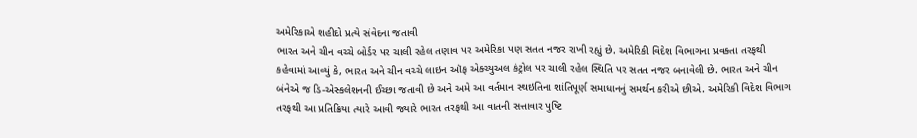અમેરિકાએ શહીદો પ્રત્યે સંવેદના જતાવી
ભારત અને ચીન વચ્ચે બોર્ડર પર ચાલી રહેલ તણાવ પર અમેરિકા પણ સતત નજર રાખી રહ્યું છે. અમેરિકી વિદેશ વિભાગના પ્રવક્તા તરફથી કહેવામાં આવ્યું કે, ભારત અને ચીન વચ્ચે લાઇન ઑફ એક્ચ્યુઅલ કંટ્રોલ પર ચાલી રહેલ સ્થિતિ પર સતત નજર બનાવેલી છે. ભારત અને ચીન બંનેએ જ ડિ-એસ્કલેશનની ઈચ્છા જતાવી છે અને અમે આ વર્તમાન સ્થઇતિના શાંતિપૂર્ણ સમાધાનનું સમર્થન કરીએ છીએ. અમેરિકી વિદેશ વિભાગ તરફથી આ પ્રતિક્રિયા ત્યારે આવી જ્યારે ભારત તરફથી આ વાતની સત્તાવાર પુષ્ટિ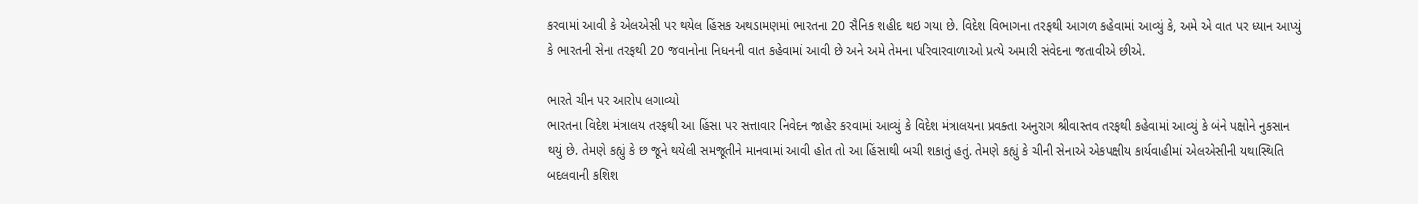કરવામાં આવી કે એલએસી પર થયેલ હિંસક અથડામણમાં ભારતના 20 સૈનિક શહીદ થઇ ગયા છે. વિદેશ વિભાગના તરફથી આગળ કહેવામાં આવ્યું કે, અમે એ વાત પર ધ્યાન આપ્યું કે ભારતની સેના તરફથી 20 જવાનોના નિધનની વાત કહેવામાં આવી છે અને અમે તેમના પરિવારવાળાઓ પ્રત્યે અમારી સંવેદના જતાવીએ છીએ.

ભારતે ચીન પર આરોપ લગાવ્યો
ભારતના વિદેશ મંત્રાલય તરફથી આ હિંસા પર સત્તાવાર નિવેદન જાહેર કરવામાં આવ્યું કે વિદેશ મંત્રાલયના પ્રવક્તા અનુરાગ શ્રીવાસ્તવ તરફથી કહેવામાં આવ્યું કે બંને પક્ષોને નુકસાન થયું છે. તેમણે કહ્યું કે છ જૂને થયેલી સમજૂતીને માનવામાં આવી હોત તો આ હિંસાથી બચી શકાતું હતું. તેમણે કહ્યું કે ચીની સેનાએ એકપક્ષીય કાર્યવાહીમાં એલએસીની યથાસ્થિતિ બદલવાની કશિશ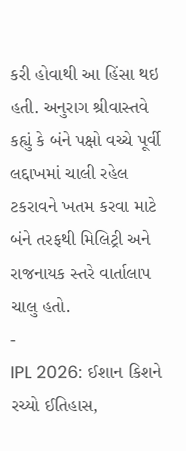કરી હોવાથી આ હિંસા થઇ હતી. અનુરાગ શ્રીવાસ્તવે કહ્યું કે બંને પક્ષો વચ્ચે પૂર્વી લદ્દાખમાં ચાલી રહેલ ટકરાવને ખતમ કરવા માટે બંને તરફથી મિલિટ્રી અને રાજનાયક સ્તરે વાર્તાલાપ ચાલુ હતો.
-
IPL 2026: ઈશાન કિશને રચ્યો ઈતિહાસ,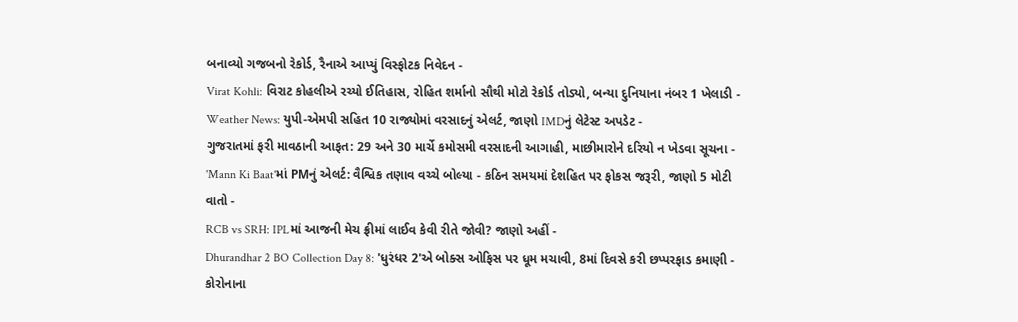બનાવ્યો ગજબનો રેકોર્ડ, રૈનાએ આપ્યું વિસ્ફોટક નિવેદન -
Virat Kohli: વિરાટ કોહલીએ રચ્યો ઈતિહાસ, રોહિત શર્માનો સૌથી મોટો રેકોર્ડ તોડ્યો, બન્યા દુનિયાના નંબર 1 ખેલાડી -
Weather News: યુપી-એમપી સહિત 10 રાજ્યોમાં વરસાદનું એલર્ટ, જાણો IMDનું લેટેસ્ટ અપડેટ -
ગુજરાતમાં ફરી માવઠાની આફત: 29 અને 30 માર્ચે કમોસમી વરસાદની આગાહી, માછીમારોને દરિયો ન ખેડવા સૂચના -
'Mann Ki Baat'માં PMનું એલર્ટ: વૈશ્વિક તણાવ વચ્ચે બોલ્યા - કઠિન સમયમાં દેશહિત પર ફોકસ જરૂરી, જાણો 5 મોટી વાતો -
RCB vs SRH: IPLમાં આજની મેચ ફ્રીમાં લાઈવ કેવી રીતે જોવી? જાણો અહીં -
Dhurandhar 2 BO Collection Day 8: 'ધુરંધર 2'એ બોક્સ ઓફિસ પર ધૂમ મચાવી, 8માં દિવસે કરી છપ્પરફાડ કમાણી -
કોરોનાના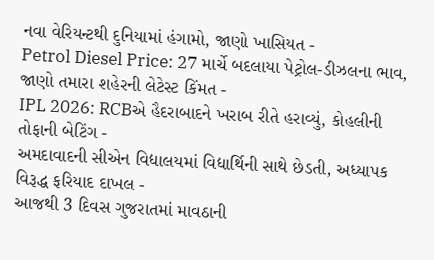નવા વેરિયન્ટથી દુનિયામાં હંગામો, જાણો ખાસિયત -
Petrol Diesel Price: 27 માર્ચે બદલાયા પેટ્રોલ-ડીઝલના ભાવ, જાણો તમારા શહેરની લેટેસ્ટ કિંમત -
IPL 2026: RCBએ હૈદરાબાદને ખરાબ રીતે હરાવ્યું, કોહલીની તોફાની બેટિંગ -
અમદાવાદની સીએન વિદ્યાલયમાં વિદ્યાર્થિની સાથે છેડતી, અધ્યાપક વિરૂદ્ધ ફરિયાદ દાખલ -
આજથી 3 દિવસ ગુજરાતમાં માવઠાની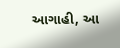આગાહી, આ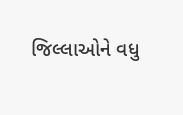જિલ્લાઓને વધુ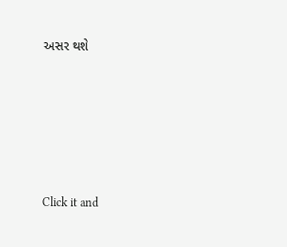અસર થશે








Click it and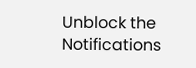Unblock the Notifications